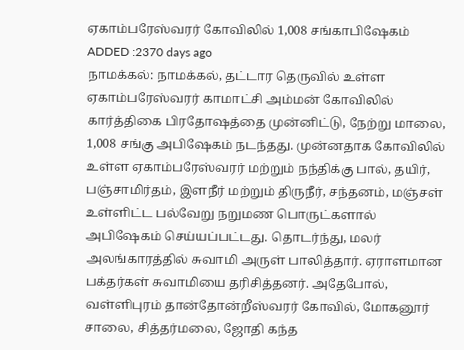ஏகாம்பரேஸ்வரர் கோவிலில் 1,008 சங்காபிஷேகம்
ADDED :2370 days ago
நாமக்கல்: நாமக்கல், தட்டார தெருவில் உள்ள ஏகாம்பரேஸ்வரர் காமாட்சி அம்மன் கோவிலில் கார்த்திகை பிரதோஷத்தை முன்னிட்டு, நேற்று மாலை, 1,008 சங்கு அபிஷேகம் நடந்தது. முன்னதாக கோவிலில் உள்ள ஏகாம்பரேஸ்வரர் மற்றும் நந்திக்கு பால், தயிர், பஞ்சாமிர்தம், இளநீர் மற்றும் திருநீர், சந்தனம், மஞ்சள் உள்ளிட்ட பல்வேறு நறுமண பொருட்களால் அபிஷேகம் செய்யப்பட்டது. தொடர்ந்து, மலர் அலங்காரத்தில் சுவாமி அருள் பாலித்தார். ஏராளமான பக்தர்கள் சுவாமியை தரிசித்தனர். அதேபோல், வள்ளிபுரம் தான்தோன்றீஸ்வரர் கோவில், மோகனூர் சாலை, சித்தர்மலை, ஜோதி கந்த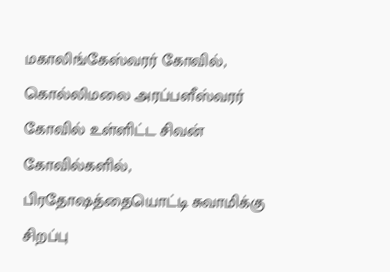மகாலிங்கேஸ்வரர் கோவில், கொல்லிமலை அரப்பளீஸ்வரர் கோவில் உள்ளிட்ட சிவன் கோவில்களில், பிரதோஷத்தையொட்டி சுவாமிக்கு சிறப்பு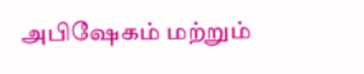அபிஷேகம் மற்றும்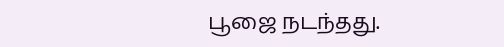பூஜை நடந்தது.